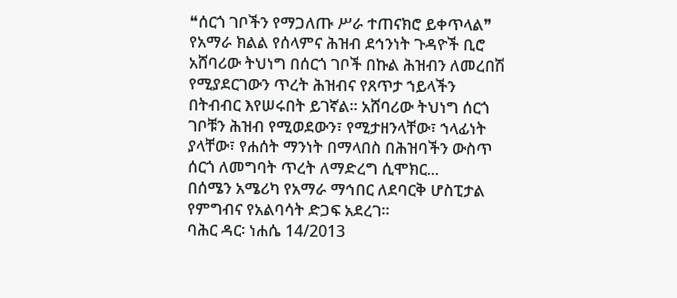❝ሰርጎ ገቦችን የማጋለጡ ሥራ ተጠናክሮ ይቀጥላል❞ የአማራ ክልል የሰላምና ሕዝብ ደኅንነት ጉዳዮች ቢሮ
አሸባሪው ትህነግ በሰርጎ ገቦች በኩል ሕዝብን ለመረበሽ የሚያደርገውን ጥረት ሕዝብና የጸጥታ ኀይላችን በትብብር እየሠሩበት ይገኛል። አሸባሪው ትህነግ ሰርጎ ገቦቹን ሕዝብ የሚወደውን፣ የሚታዘንላቸው፣ ኀላፊነት ያላቸው፣ የሐሰት ማንነት በማላበስ በሕዝባችን ውስጥ ሰርጎ ለመግባት ጥረት ለማድረግ ሲሞክር...
በሰሜን አሜሪካ የአማራ ማኅበር ለደባርቅ ሆስፒታል የምግብና የአልባሳት ድጋፍ አደረገ።
ባሕር ዳር፡ ነሐሴ 14/2013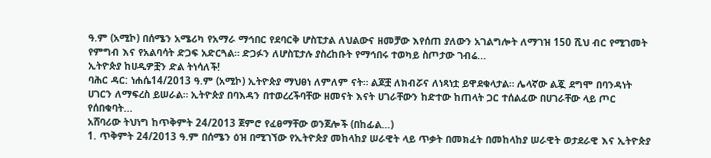ዓ.ም (አሚኮ) በሰሜን አሜሪካ የአማራ ማኅበር የደባርቅ ሆስፒታል ለህልውና ዘመቻው እየሰጠ ያለውን አገልግሎት ለማገዝ 150 ሺህ ብር የሚገመት የምግብ እና የአልባሳት ድጋፍ አድርጓል። ድጋፉን ለሆስፒታሉ ያስረከቡት የማኅበሩ ተወካይ ስጦታው ገብሬ...
ኢትዮጵያ ከሀዲዎቿን ድል ትነሳለች!
ባሕር ዳር: ነሐሴ14/2013 ዓ.ም (አሚኮ) ኢትዮጵያ ማህፀነ ለምለም ናት። ልጆቿ ለክብሯና ለነጻነቷ ይዋደቁላታል። ሌላኛው ልጇ ደግሞ በባንዳነት ሀገርን ለማፍረስ ይሠራል። ኢትዮጵያ በባእዳን በተወረረችባቸው ዘመናት እናት ሀገራቸውን ከድተው ከጠላት ጋር ተሰልፈው በሀገራቸው ላይ ጦር የሰበቁባት...
አሸባሪው ትህነግ ከጥቅምት 24/2013 ጀምሮ የፈፀማቸው ወንጀሎች (በከፊል…)
1. ጥቅምት 24/2013 ዓ.ም በሰሜን ዕዝ በሚገኘው የኢትዮጵያ መከላከያ ሠራዊት ላይ ጥቃት በመክፈት በመከላከያ ሠራዊት ወታደራዊ እና ኢትዮጵያ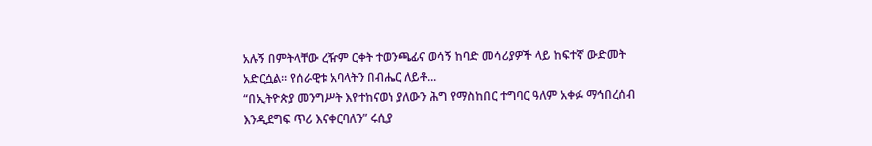አሉኝ በምትላቸው ረዥም ርቀት ተወንጫፊና ወሳኝ ከባድ መሳሪያዎች ላይ ከፍተኛ ውድመት አድርሷል። የሰራዊቱ አባላትን በብሔር ለይቶ...
“በኢትዮጵያ መንግሥት እየተከናወነ ያለውን ሕግ የማስከበር ተግባር ዓለም አቀፉ ማኅበረሰብ እንዲደግፍ ጥሪ እናቀርባለን” ሩሲያ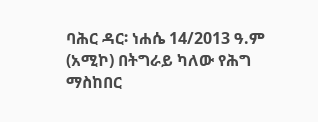ባሕር ዳር፡ ነሐሴ 14/2013 ዓ.ም (አሚኮ) በትግራይ ካለው የሕግ ማስከበር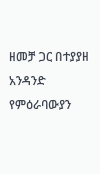ዘመቻ ጋር በተያያዘ አንዳንድ የምዕራባውያን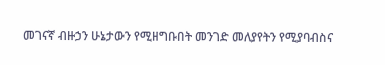መገናኛ ብዙኃን ሁኔታውን የሚዘግቡበት መንገድ መለያየትን የሚያባብስና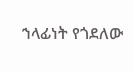ኀላፊነት የጎደለው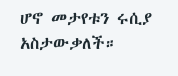ሆኖ መታየቱን ሩሲያ አስታውቃለች።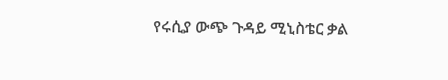የሩሲያ ውጭ ጉዳይ ሚኒስቴር ቃል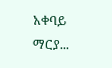አቀባይ ማርያ...